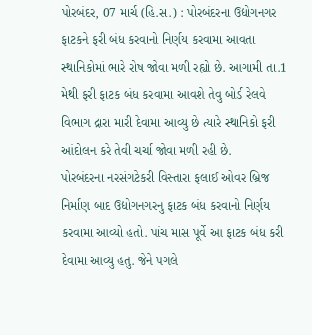પોરબંદર, 07 માર્ચ (હિ.સ.) : પોરબંદરના ઉદ્યોગનગર ફાટકને ફરી બંધ કરવાનો નિર્ણય કરવામા આવતા સ્થાનિકોમાં ભારે રોષ જોવા મળી રહ્યો છે. આગામી તા.1 મેથી ફરી ફાટક બંધ કરવામા આવશે તેવુ બોર્ડ રેલવે વિભાગ દ્રારા મારી દેવામા આવ્યુ છે ત્યારે સ્થાનિકો ફરી આંદોલન કરે તેવી ચર્ચા જોવા મળી રહી છે.
પોરબંદરના નરસંગટેકરી વિસ્તારા ફલાઈ ઓવર બ્રિજ નિર્માણ બાદ ઉદ્યોગનગરનુ ફાટક બંધ કરવાનો નિર્ણય કરવામા આવ્યો હતો. પાંચ માસ પૂર્વે આ ફાટક બંધ કરી દેવામા આવ્યુ હતુ. જેને પગલે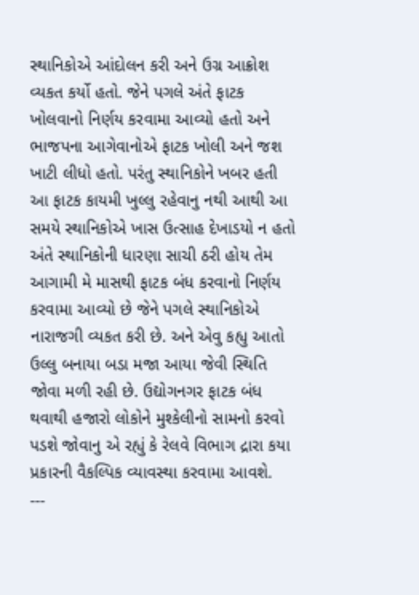સ્થાનિકોએ આંદોલન કરી અને ઉગ્ર આક્રોશ વ્યકત કર્યો હતો. જેને પગલે અંતે ફાટક ખોલવાનો નિર્ણય કરવામા આવ્યો હતો અને ભાજપના આગેવાનોએ ફાટક ખોલી અને જશ ખાટી લીધો હતો. પરંતુ સ્થાનિકોને ખબર હતી આ ફાટક કાયમી ખુલ્લુ રહેવાનુ નથી આથી આ સમયે સ્થાનિકોએ ખાસ ઉત્સાહ દેખાડયો ન હતો અંતે સ્થાનિકોની ધારણા સાચી ઠરી હોય તેમ આગામી મે માસથી ફાટક બંધ કરવાનો નિર્ણય કરવામા આવ્યો છે જેને પગલે સ્થાનિકોએ નારાજગી વ્યકત કરી છે. અને એવુ કહ્યુ આતો ઉલ્લુ બનાયા બડા મજા આયા જેવી સ્થિતિ જોવા મળી રહી છે. ઉદ્યોગનગર ફાટક બંધ થવાથી હજારો લોકોને મુશ્કેલીનો સામનો કરવો પડશે જોવાનુ એ રહ્યું કે રેલવે વિભાગ દ્રારા કયા પ્રકારની વૈકલ્પિક વ્યાવસ્થા કરવામા આવશે.
---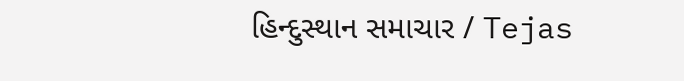હિન્દુસ્થાન સમાચાર / Tejas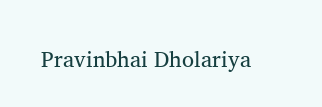Pravinbhai Dholariya